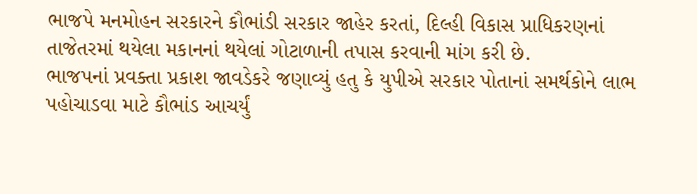ભાજપે મનમોહન સરકારને કૌભાંડી સરકાર જાહેર કરતાં, દિલ્હી વિકાસ પ્રાધિકરણનાં તાજેતરમાં થયેલા મકાનનાં થયેલાં ગોટાળાની તપાસ કરવાની માંગ કરી છે.
ભાજપનાં પ્રવક્તા પ્રકાશ જાવડેકરે જણાવ્યું હતુ કે યુપીએ સરકાર પોતાનાં સમર્થકોને લાભ પહોચાડવા માટે કૌભાંડ આચર્યું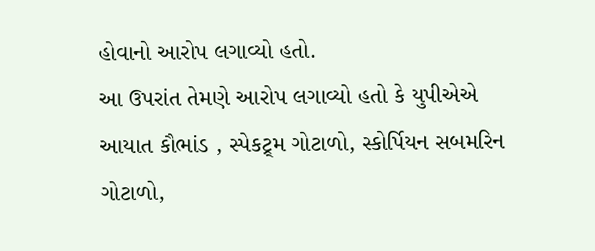હોવાનો આરોપ લગાવ્યો હતો.
આ ઉપરાંત તેમણે આરોપ લગાવ્યો હતો કે યુપીએએ આયાત કૌભાંડ , સ્પેકટ્ર્મ ગોટાળો, સ્કોર્પિયન સબમરિન ગોટાળો,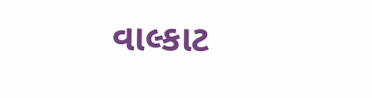વાલ્કાટ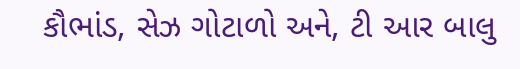કૌભાંડ, સેઝ ગોટાળો અને, ટી આર બાલુ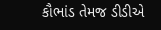કૌભાંડ તેમજ ડીડીએ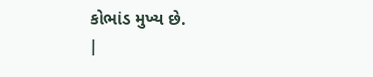કોભાંડ મુખ્ય છે.
|